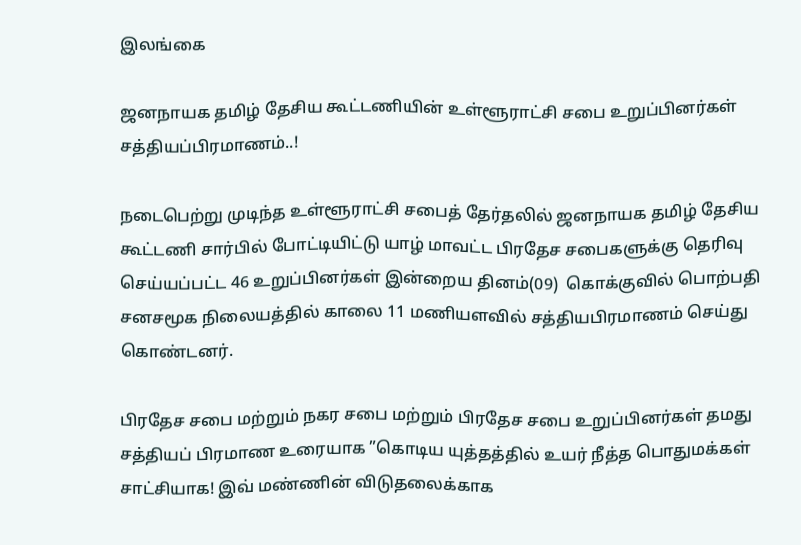இலங்கை

ஜனநாயக தமிழ் தேசிய கூட்டணியின் உள்ளூராட்சி சபை உறுப்பினர்கள் சத்தியப்பிரமாணம்..!

நடைபெற்று முடிந்த உள்ளூராட்சி சபைத் தேர்தலில் ஜனநாயக தமிழ் தேசிய கூட்டணி சார்பில் போட்டியிட்டு யாழ் மாவட்ட பிரதேச சபைகளுக்கு தெரிவு செய்யப்பட்ட 46 உறுப்பினர்கள் இன்றைய தினம்(09)  கொக்குவில் பொற்பதி சனசமூக நிலையத்தில் காலை 11 மணியளவில் சத்தியபிரமாணம் செய்து கொண்டனர்.

பிரதேச சபை மற்றும் நகர சபை மற்றும் பிரதேச சபை உறுப்பினர்கள் தமது சத்தியப் பிரமாண உரையாக ”கொடிய யுத்தத்தில் உயர் நீத்த பொதுமக்கள் சாட்சியாக! இவ் மண்ணின் விடுதலைக்காக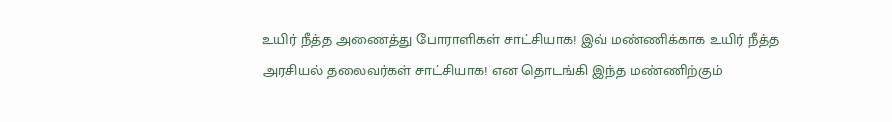உயிர் நீத்த அணைத்து போராளிகள் சாட்சியாக! இவ் மண்ணிக்காக உயிர் நீத்த அரசியல் தலைவர்கள் சாட்சியாக! என தொடங்கி இந்த மண்ணிற்கும்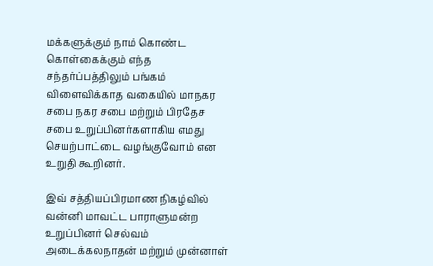மக்களுக்கும் நாம் கொண்ட கொள்கைக்கும் எந்த சந்தர்ப்பத்திலும் பங்கம் விளைவிக்காத வகையில் மாநகர சபை நகர சபை மற்றும் பிரதேச சபை உறுப்பினர்களாகிய எமது செயற்பாட்டை வழங்குவோம் என உறுதி கூறினர்.

இவ் சத்தியப்பிரமாண நிகழ்வில் வன்னி மாவட்ட பாராளுமன்ற உறுப்பினர் செல்வம் அடைக்கலநாதன் மற்றும் முன்னாள்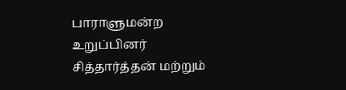பாராளுமன்ற உறுப்பினர் சித்தார்த்தன் மற்றும்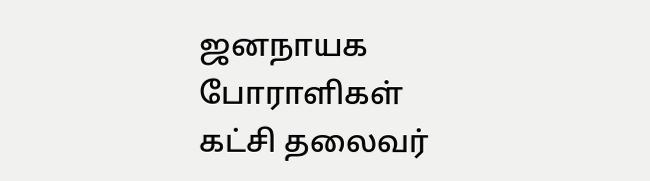ஜனநாயக போராளிகள் கட்சி தலைவர்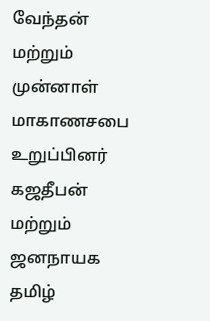வேந்தன் மற்றும் முன்னாள் மாகாணசபை உறுப்பினர் கஜதீபன் மற்றும் ஜனநாயக தமிழ்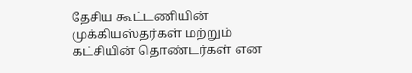தேசிய கூட்டணியின் முக்கியஸ்தர்கள் மற்றும் கட்சியின் தொண்டர்கள் என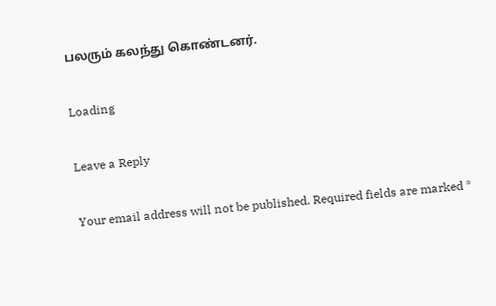பலரும் கலந்து கொண்டனர்.

Loading

Leave a Reply

Your email address will not be published. Required fields are marked *